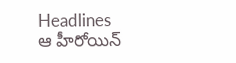Headlines
ఆ హీరోయిన్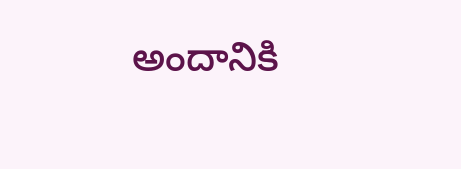అందానికి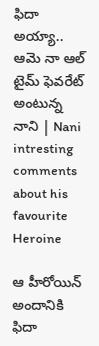ఫిదా అయ్యా.. ఆమె నా ఆల్ టైమ్ ఫెవరేట్ అంటున్న నాని | Nani intresting comments about his favourite Heroine

ఆ హీరోయిన్ అందానికి ఫిదా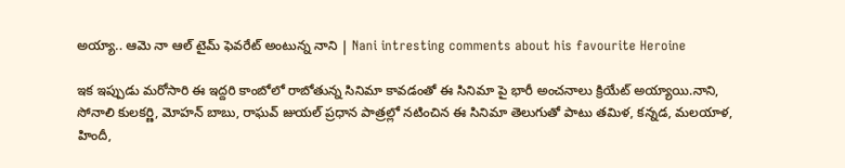అయ్యా.. ఆమె నా ఆల్ టైమ్ ఫెవరేట్ అంటున్న నాని | Nani intresting comments about his favourite Heroine

ఇక ఇప్పుడు మరోసారి ఈ ఇద్దరి కాంబోలో రాబోతున్న సినిమా కావడంతో ఈ సినిమా పై భారీ అంచనాలు క్రియేట్ అయ్యాయి.నాని, సోనాలి కులకర్ణి, మోహన్ బాబు, రాఘవ్ జుయల్ ప్రధాన పాత్రల్లో నటించిన ఈ సినిమా తెలుగుతో పాటు తమిళ, కన్నడ, మలయాళ, హిందీ,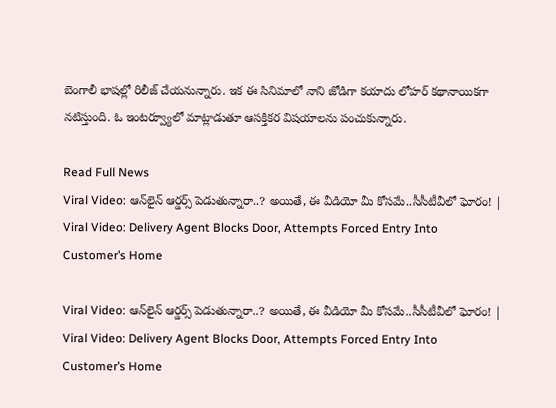బెంగాలీ భాషల్లో రిలీజ్ చేయనున్నారు. ఇక ఈ సినిమాలో నాని జోడిగా కయాదు లోహర్ కథానాయికగా నటిస్తుంది. ఓ ఇంటర్వ్యూలో మాట్లాడుతూ ఆసక్తికర విషయాలను పంచుకున్నారు.

Read Full News
Viral Video: ఆన్‌లైన్‌ ఆర్డర్స్‌ పెడుతున్నారా..? అయితే, ఈ వీడియో మీ కోసమే..సీసీటీవీలో ఘోరం! | Viral Video: Delivery Agent Blocks Door, Attempts Forced Entry Into Customer’s Home

Viral Video: ఆన్‌లైన్‌ ఆర్డర్స్‌ పెడుతున్నారా..? అయితే, ఈ వీడియో మీ కోసమే..సీసీటీవీలో ఘోరం! | Viral Video: Delivery Agent Blocks Door, Attempts Forced Entry Into Customer’s Home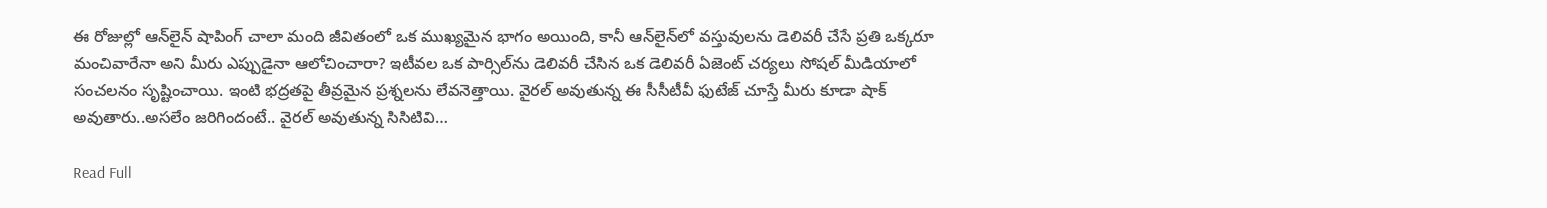ఈ రోజుల్లో ఆన్‌లైన్ షాపింగ్ చాలా మంది జీవితంలో ఒక ముఖ్యమైన భాగం అయింది, కానీ ఆన్‌లైన్‌లో వస్తువులను డెలివరీ చేసే ప్రతి ఒక్కరూ మంచివారేనా అని మీరు ఎప్పుడైనా ఆలోచించారా? ఇటీవల ఒక పార్సిల్‌ను డెలివరీ చేసిన ఒక డెలివరీ ఏజెంట్ చర్యలు సోషల్ మీడియాలో సంచలనం సృష్టించాయి. ఇంటి భద్రతపై తీవ్రమైన ప్రశ్నలను లేవనెత్తాయి. వైరల్ అవుతున్న ఈ సీసీటీవీ ఫుటేజ్‌ చూస్తే మీరు కూడా షాక్ అవుతారు..అసలేం జరిగిందంటే.. వైరల్ అవుతున్న సిసిటివి…

Read Full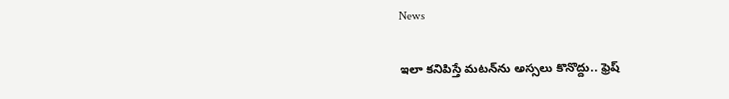News

ఇలా కనిపిస్తే మటన్‌ను అస్సలు కొనొద్దు.. ఫ్రెష్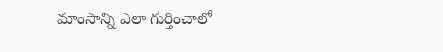మాంసాన్ని ఎలా గుర్తించాలో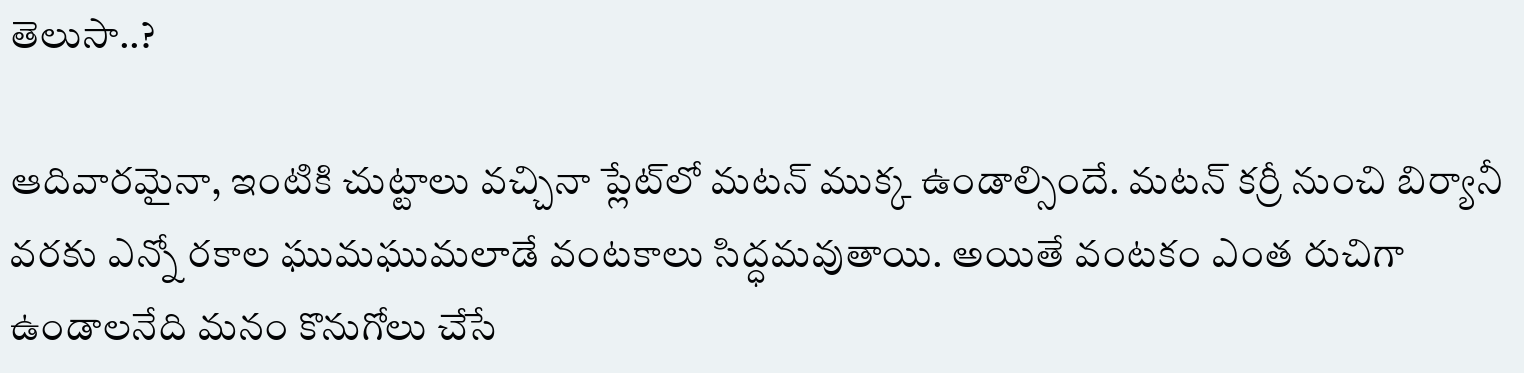తెలుసా..?

ఆదివారమైనా, ఇంటికి చుట్టాలు వచ్చినా ప్లేట్‌లో మటన్‌ ముక్క ఉండాల్సిందే. మటన్ కర్రీ నుంచి బిర్యానీ వరకు ఎన్నో రకాల ఘుమఘుమలాడే వంటకాలు సిద్ధమవుతాయి. అయితే వంటకం ఎంత రుచిగా ఉండాలనేది మనం కొనుగోలు చేసే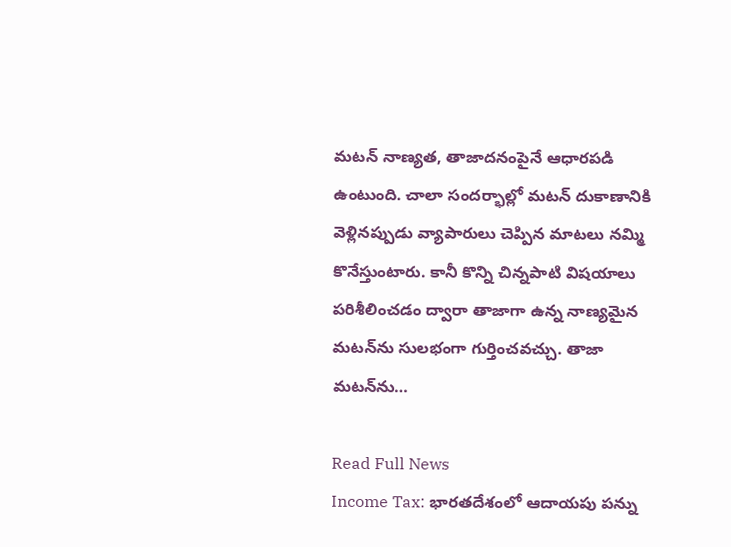మటన్ నాణ్యత, తాజాదనంపైనే ఆధారపడి ఉంటుంది. చాలా సందర్భాల్లో మటన్ దుకాణానికి వెళ్లినప్పుడు వ్యాపారులు చెప్పిన మాటలు నమ్మి కొనేస్తుంటారు. కానీ కొన్ని చిన్నపాటి విషయాలు పరిశీలించడం ద్వారా తాజాగా ఉన్న నాణ్యమైన మటన్‌ను సులభంగా గుర్తించవచ్చు. తాజా మటన్‌ను…

Read Full News
Income Tax: భారతదేశంలో ఆదాయపు పన్ను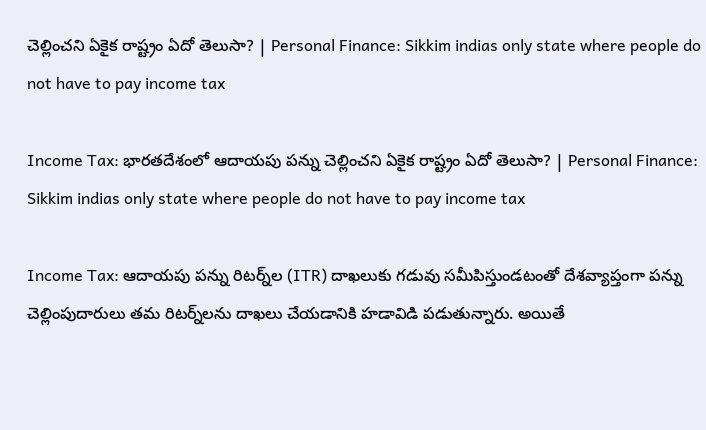చెల్లించని ఏకైక రాష్ట్రం ఏదో తెలుసా? | Personal Finance: Sikkim indias only state where people do not have to pay income tax

Income Tax: భారతదేశంలో ఆదాయపు పన్ను చెల్లించని ఏకైక రాష్ట్రం ఏదో తెలుసా? | Personal Finance: Sikkim indias only state where people do not have to pay income tax

Income Tax: ఆదాయపు పన్ను రిటర్న్‌ల (ITR) దాఖలుకు గడువు సమీపిస్తుండటంతో దేశవ్యాప్తంగా పన్ను చెల్లింపుదారులు తమ రిటర్న్‌లను దాఖలు చేయడానికి హడావిడి పడుతున్నారు. అయితే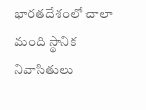భారతదేశంలో చాలా మంది స్థానిక నివాసితులు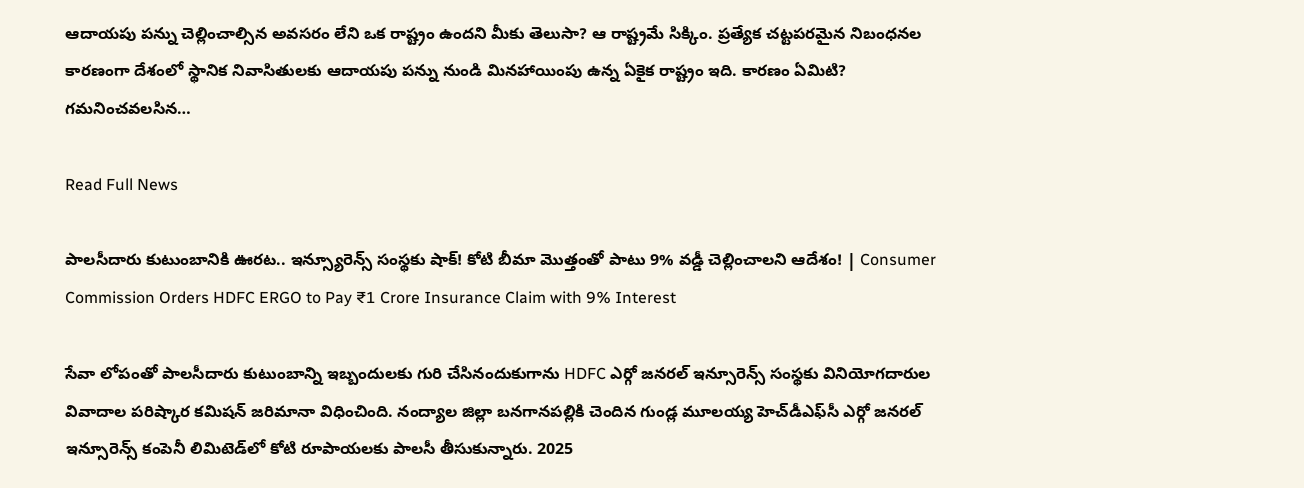ఆదాయపు పన్ను చెల్లించాల్సిన అవసరం లేని ఒక రాష్ట్రం ఉందని మీకు తెలుసా? ఆ రాష్ట్రమే సిక్కిం. ప్రత్యేక చట్టపరమైన నిబంధనల కారణంగా దేశంలో స్థానిక నివాసితులకు ఆదాయపు పన్ను నుండి మినహాయింపు ఉన్న ఏకైక రాష్ట్రం ఇది. కారణం ఏమిటి? గమనించవలసిన…

Read Full News

పాలసీదారు కుటుంబానికి ఊరట.. ఇన్స్యూరెన్స్ సంస్థకు షాక్! కోటి బీమా మొత్తంతో పాటు 9% వడ్డీ చెల్లించాలని ఆదేశం! | Consumer Commission Orders HDFC ERGO to Pay ₹1 Crore Insurance Claim with 9% Interest

సేవా లోపంతో పాలసీదారు కుటుంబాన్ని ఇబ్బందులకు గురి చేసినందుకుగాను HDFC ఎర్గో జనరల్ ఇన్సూరెన్స్ సంస్థకు వినియోగదారుల వివాదాల పరిష్కార కమిషన్ జరిమానా విధించింది. నంద్యాల జిల్లా బనగానపల్లికి చెందిన గుండ్ల మూలయ్య హెచ్‌డీఎఫ్‌సీ ఎర్గో జనరల్ ఇన్సూరెన్స్ కంపెనీ లిమిటెడ్‌లో కోటి రూపాయలకు పాలసీ తీసుకున్నారు. 2025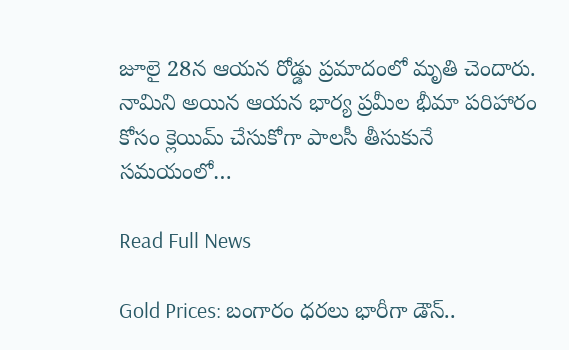జూలై 28న ఆయన రోడ్డు ప్రమాదంలో మృతి చెందారు. నామిని అయిన ఆయన భార్య ప్రమీల భీమా పరిహారం కోసం క్లెయిమ్ చేసుకోగా పాలసీ తీసుకునే సమయంలో…

Read Full News

Gold Prices: బంగారం ధరలు భారీగా డౌన్..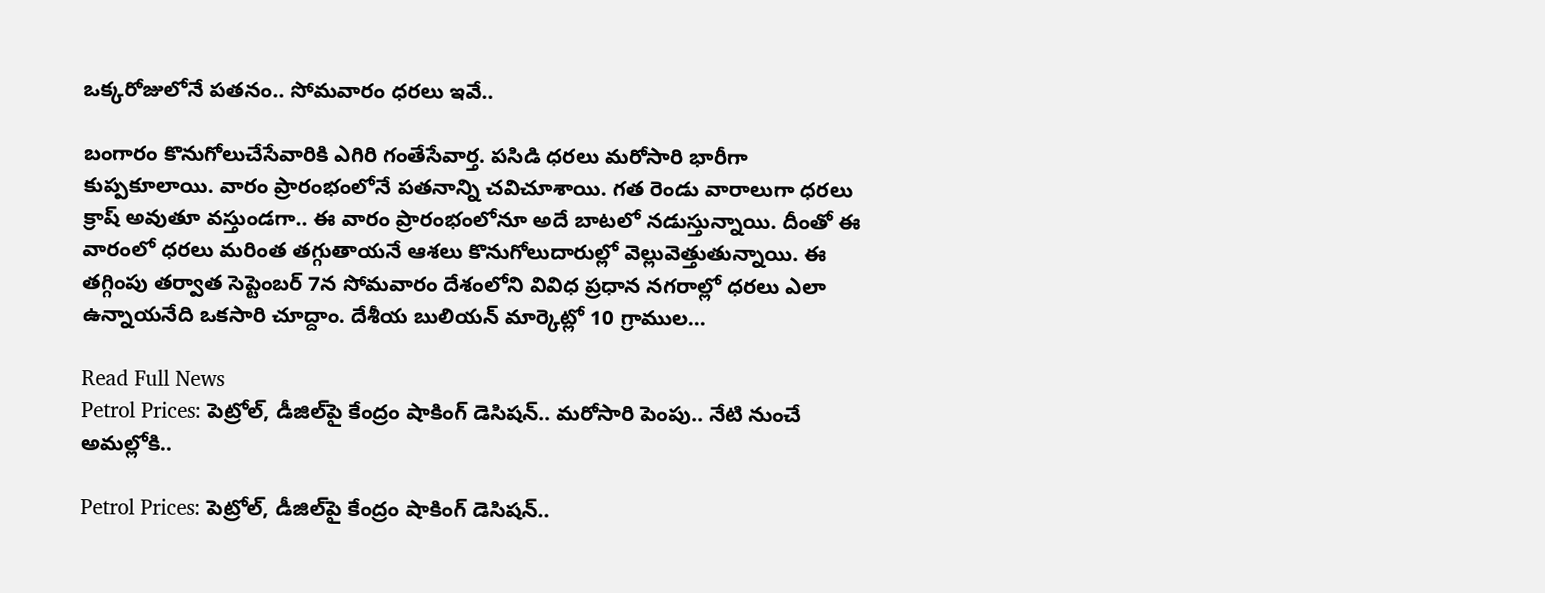ఒక్కరోజులోనే పతనం.. సోమవారం ధరలు ఇవే..

బంగారం కొనుగోలుచేసేవారికి ఎగిరి గంతేసేవార్త. పసిడి ధరలు మరోసారి భారీగా కుప్పకూలాయి. వారం ప్రారంభంలోనే పతనాన్ని చవిచూశాయి. గత రెండు వారాలుగా ధరలు క్రాష్ అవుతూ వస్తుండగా.. ఈ వారం ప్రారంభంలోనూ అదే బాటలో నడుస్తున్నాయి. దీంతో ఈ వారంలో ధరలు మరింత తగ్గుతాయనే ఆశలు కొనుగోలుదారుల్లో వెల్లువెత్తుతున్నాయి. ఈ తగ్గింపు తర్వాత సెప్టెంబర్ 7న సోమవారం దేశంలోని వివిధ ప్రధాన నగరాల్లో ధరలు ఎలా ఉన్నాయనేది ఒకసారి చూద్దాం. దేశీయ బులియన్ మార్కెట్లో 10 గ్రాముల…

Read Full News
Petrol Prices: పెట్రోల్, డీజిల్‌పై కేంద్రం షాకింగ్ డెసిషన్.. మరోసారి పెంపు.. నేటి నుంచే అమల్లోకి..

Petrol Prices: పెట్రోల్, డీజిల్‌పై కేంద్రం షాకింగ్ డెసిషన్..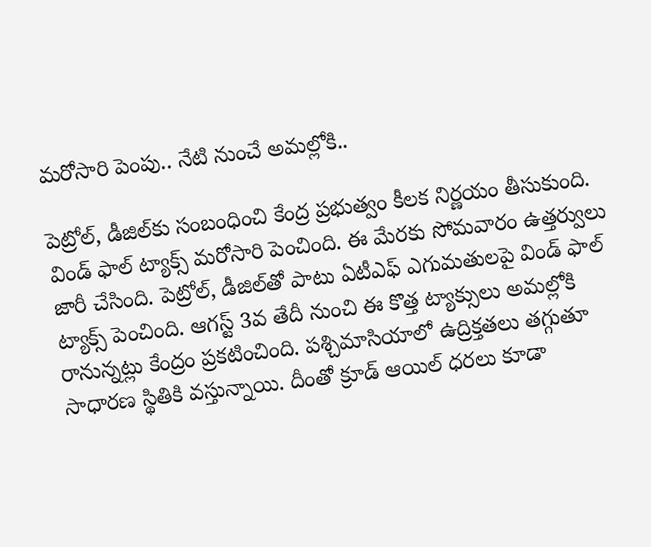మరోసారి పెంపు.. నేటి నుంచే అమల్లోకి..

పెట్రోల్, డీజిల్‌కు సంబంధించి కేంద్ర ప్రభుత్వం కీలక నిర్ణయం తీసుకుంది. విండ్ ఫాల్ ట్యాక్స్ మరోసారి పెంచింది. ఈ మేరకు సోమవారం ఉత్తర్వులు జారీ చేసింది. పెట్రోల్, డీజిల్‌తో పాటు ఏటీఎఫ్ ఎగుమతులపై విండ్ ఫాల్ ట్యాక్స్ పెంచింది. ఆగస్ట్ 3వ తేదీ నుంచి ఈ కొత్త ట్యాక్సులు అమల్లోకి రానున్నట్లు కేంద్రం ప్రకటించింది. పశ్చిమాసియాలో ఉద్రిక్తతలు తగ్గుతూ సాధారణ స్థితికి వస్తున్నాయి. దీంతో క్రూడ్ ఆయిల్ ధరలు కూడా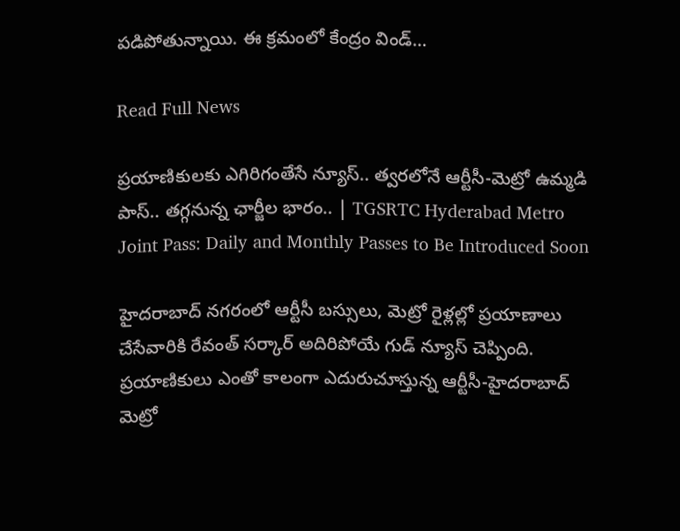పడిపోతున్నాయి. ఈ క్రమంలో కేంద్రం విండ్…

Read Full News

ప్రయాణికులకు ఎగిరిగంతేసే న్యూస్.. త్వరలోనే ఆర్టీసీ-మెట్రో ఉమ్మడి పాస్.. తగ్గనున్న ఛార్జీల భారం.. | TGSRTC Hyderabad Metro Joint Pass: Daily and Monthly Passes to Be Introduced Soon

హైదరాబాద్ నగరంలో ఆర్టీసీ బస్సులు, మెట్రో రైళ్లల్లో ప్రయాణాలు చేసేవారికి రేవంత్ సర్కార్ అదిరిపోయే గుడ్ న్యూస్ చెప్పింది. ప్రయాణికులు ఎంతో కాలంగా ఎదురుచూస్తున్న ఆర్టీసీ-హైదరాబాద్ మెట్రో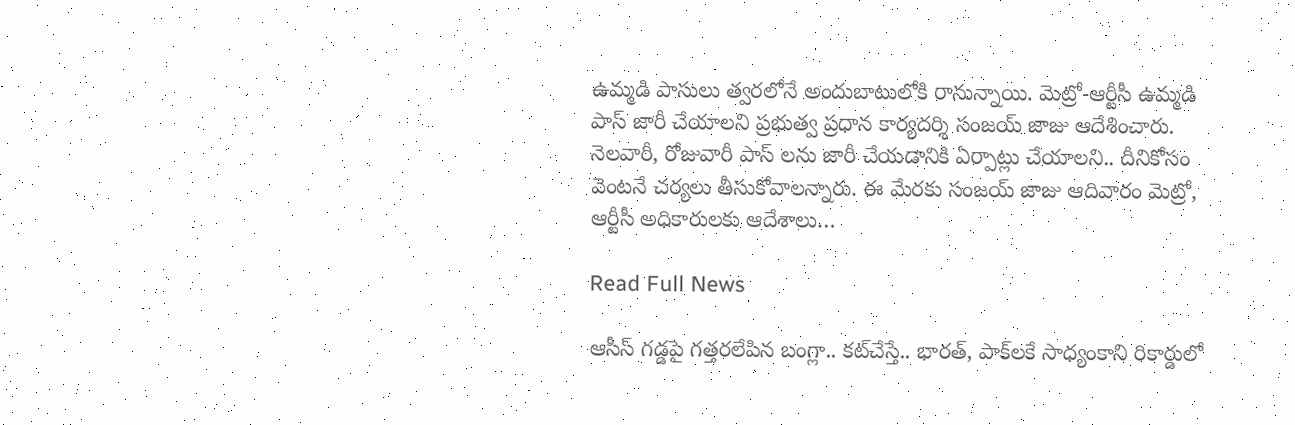ఉమ్మడి పాసులు త్వరలోనే అందుబాటులోకి రానున్నాయి. మెట్రో-ఆర్టీసీ ఉమ్మడి పాస్ జారీ చేయాలని ప్రభుత్వ ప్రధాన కార్యదర్శి సంజయ్ జాజు ఆదేశించారు. నెలవారీ, రోజువారీ పాస్ లను జారీ చేయడానికి ఏర్పాట్లు చేయాలని.. దీనికోసం వెంటనే చర్యలు తీసుకోవాలన్నారు. ఈ మేరకు సంజయ్ జాజు ఆదివారం మెట్రో, ఆర్టీసీ అధికారులకు ఆదేశాలు…

Read Full News

ఆసీస్ గడ్డపై గత్తరలేపిన బంగ్లా.. కట్‌చేస్తే.. భారత్, పాక్‌లకే సాధ్యంకాని రికార్డులో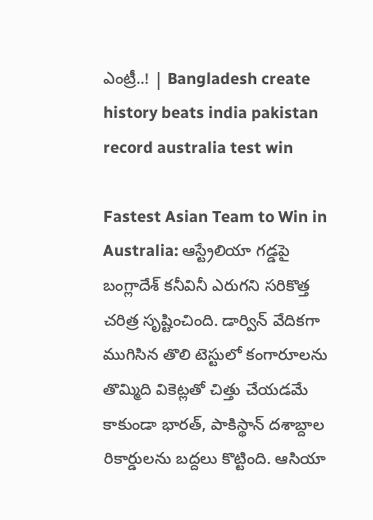ఎంట్రీ..! | Bangladesh create history beats india pakistan record australia test win

Fastest Asian Team to Win in Australia: ఆస్ట్రేలియా గడ్డపై బంగ్లాదేశ్ కనీవినీ ఎరుగని సరికొత్త చరిత్ర సృష్టించింది. డార్విన్ వేదికగా ముగిసిన తొలి టెస్టులో కంగారూలను తొమ్మిది వికెట్లతో చిత్తు చేయడమే కాకుండా భారత్, పాకిస్థాన్ దశాబ్దాల రికార్డులను బద్దలు కొట్టింది. ఆసియా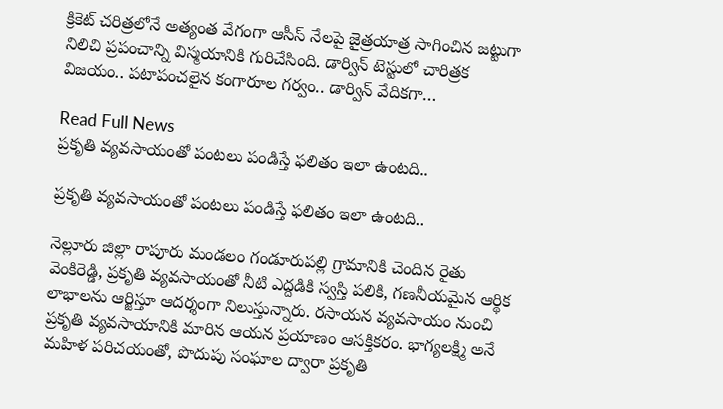క్రికెట్ చరిత్రలోనే అత్యంత వేగంగా ఆసీస్ నేలపై జైత్రయాత్ర సాగించిన జట్టుగా నిలిచి ప్రపంచాన్ని విస్మయానికి గురిచేసింది. డార్విన్ టెస్టులో చారిత్రక విజయం.. పటాపంచలైన కంగారూల గర్వం.. డార్విన్ వేదికగా…

Read Full News
ప్రకృతి వ్యవసాయంతో పంటలు పండిస్తే ఫలితం ఇలా ఉంటది..

ప్రకృతి వ్యవసాయంతో పంటలు పండిస్తే ఫలితం ఇలా ఉంటది..

నెల్లూరు జిల్లా రాపూరు మండలం గండూరుపల్లి గ్రామానికి చెందిన రైతు వెంకిరెడ్డి, ప్రకృతి వ్యవసాయంతో నీటి ఎద్దడికి స్వస్తి పలికి, గణనీయమైన ఆర్థిక లాభాలను ఆర్జిస్తూ ఆదర్శంగా నిలుస్తున్నారు. రసాయన వ్యవసాయం నుంచి ప్రకృతి వ్యవసాయానికి మారిన ఆయన ప్రయాణం ఆసక్తికరం. భాగ్యలక్ష్మి అనే మహిళ పరిచయంతో, పొదుపు సంఘాల ద్వారా ప్రకృతి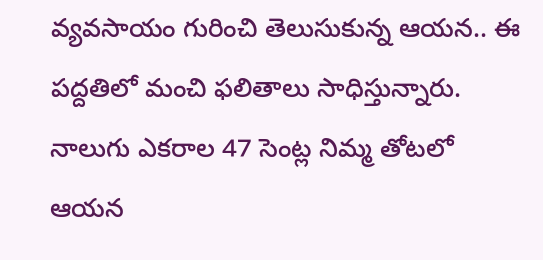వ్యవసాయం గురించి తెలుసుకున్న ఆయన.. ఈ పద్దతిలో మంచి ఫలితాలు సాధిస్తున్నారు. నాలుగు ఎకరాల 47 సెంట్ల నిమ్మ తోటలో ఆయన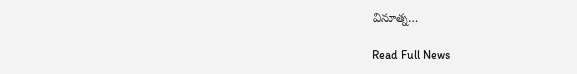వినూత్న…

Read Full News